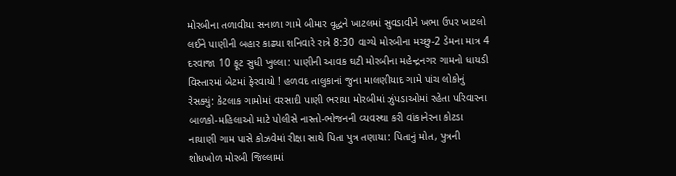મોરબીના તળાવીયા સનાળા ગામે બીમાર વૃદ્ધને ખાટલમાં સુવડાવીને ખભા ઉપર ખાટલો લઈને પાણીની બહાર કાઢ્યા શનિવારે રાત્રે 8:30 વાગ્યે મોરબીના મચ્છુ-2 ડેમના માત્ર 4 દરવાજા 10 ફૂટ સુધી ખુલ્લા: પાણીની આવક ઘટી મોરબીના મહેન્દ્રનગર ગામનો ધાયડી વિસ્તારમાં બેટમાં ફેરવાયો ! હળવદ તાલુકાનાં જુના માલણીયાદ ગામે પાંચ લોકોનું રેસક્યું: કેટલાક ગામોમાં વરસાદી પાણી ભરાયા મોરબીમાં ઝુંપડાઓમાં રહેતા પરિવારના બાળકો-મહિલાઓ માટે પોલીસે નાસ્તો-ભોજનની વ્યવસ્થા કરી વાંકાનેરના કોટડા નાયાણી ગામ પાસે કોઝવેમાં રીક્ષા સાથે પિતા પુત્ર તણાયા: પિતાનું મોત, પુત્રની શોધખોળ મોરબી જિલ્લામાં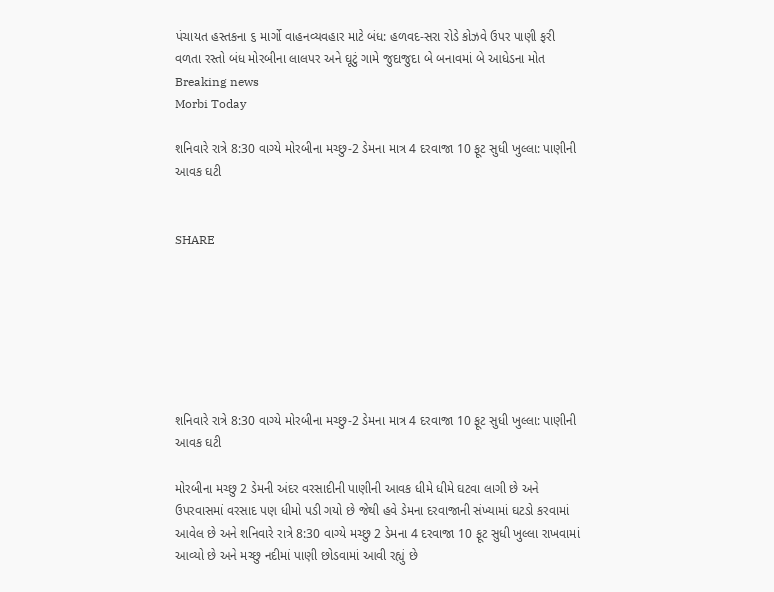પંચાયત હસ્તકના ૬ માર્ગો વાહનવ્યવહાર માટે બંધ: હળવદ-સરા રોડે કોઝવે ઉપર પાણી ફરી વળતા રસ્તો બંધ મોરબીના લાલપર અને ઘૂટું ગામે જુદાજુદા બે બનાવમાં બે આધેડના મોત
Breaking news
Morbi Today

શનિવારે રાત્રે 8:30 વાગ્યે મોરબીના મચ્છુ-2 ડેમના માત્ર 4 દરવાજા 10 ફૂટ સુધી ખુલ્લા: પાણીની આવક ઘટી


SHARE







શનિવારે રાત્રે 8:30 વાગ્યે મોરબીના મચ્છુ-2 ડેમના માત્ર 4 દરવાજા 10 ફૂટ સુધી ખુલ્લા: પાણીની આવક ઘટી

મોરબીના મચ્છુ 2 ડેમની અંદર વરસાદીની પાણીની આવક ધીમે ધીમે ઘટવા લાગી છે અને ઉપરવાસમાં વરસાદ પણ ધીમો પડી ગયો છે જેથી હવે ડેમના દરવાજાની સંખ્યામાં ઘટડો કરવામાં આવેલ છે અને શનિવારે રાત્રે 8:30 વાગ્યે મચ્છુ 2 ડેમના 4 દરવાજા 10 ફૂટ સુધી ખુલ્લા રાખવામાં આવ્યો છે અને મચ્છુ નદીમાં પાણી છોડવામાં આવી રહ્યું છે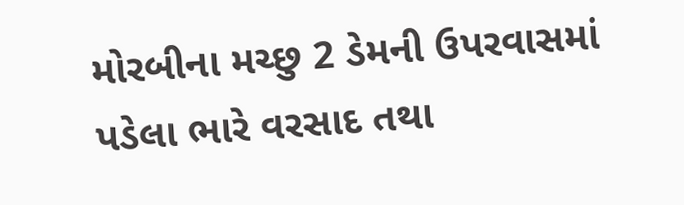મોરબીના મચ્છુ 2 ડેમની ઉપરવાસમાં પડેલા ભારે વરસાદ તથા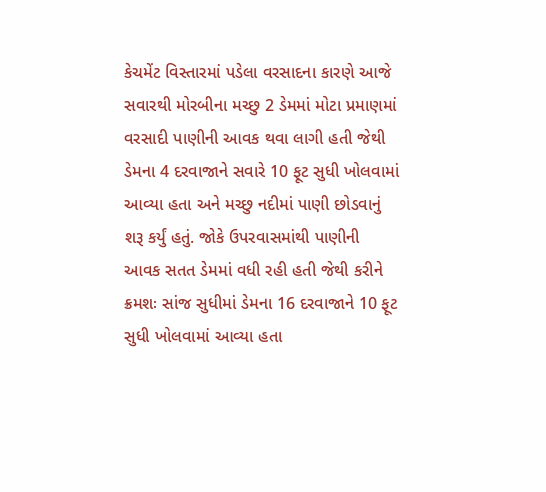કેચમેંટ વિસ્તારમાં પડેલા વરસાદના કારણે આજે સવારથી મોરબીના મચ્છુ 2 ડેમમાં મોટા પ્રમાણમાં વરસાદી પાણીની આવક થવા લાગી હતી જેથી ડેમના 4 દરવાજાને સવારે 10 ફૂટ સુધી ખોલવામાં આવ્યા હતા અને મચ્છુ નદીમાં પાણી છોડવાનું શરૂ કર્યું હતું. જોકે ઉપરવાસમાંથી પાણીની આવક સતત ડેમમાં વધી રહી હતી જેથી કરીને ક્રમશઃ સાંજ સુધીમાં ડેમના 16 દરવાજાને 10 ફૂટ સુધી ખોલવામાં આવ્યા હતા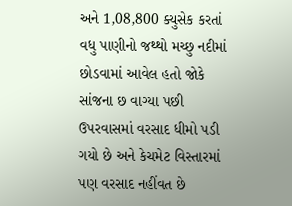અને 1,08,800 ક્યુસેક કરતાં વધુ પાણીનો જથ્થો મચ્છુ નદીમાં છોડવામાં આવેલ હતો જોકે સાંજના છ વાગ્યા પછી ઉપરવાસમાં વરસાદ ધીમો પડી ગયો છે અને કેચમેટ વિસ્તારમાં પણ વરસાદ નહીંવત છે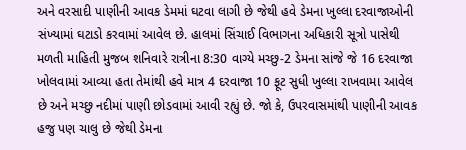અને વરસાદી પાણીની આવક ડેમમાં ઘટવા લાગી છે જેથી હવે ડેમના ખુલ્લા દરવાજાઓની સંખ્યામાં ઘટાડો કરવામાં આવેલ છે. હાલમાં સિંચાઈ વિભાગના અધિકારી સૂત્રો પાસેથી મળતી માહિતી મુજબ શનિવારે રાત્રીના 8:30 વાગ્યે મચ્છુ-2 ડેમના સાંજે જે 16 દરવાજા ખોલવામાં આવ્યા હતા તેમાંથી હવે માત્ર 4 દરવાજા 10 ફૂટ સુધી ખુલ્લા રાખવામા આવેલ છે અને મચ્છુ નદીમાં પાણી છોડવામાં આવી રહ્યું છે. જો કે, ઉપરવાસમાંથી પાણીની આવક હજુ પણ ચાલુ છે જેથી ડેમના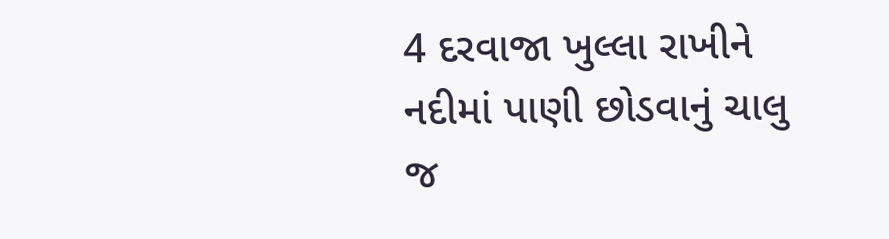4 દરવાજા ખુલ્લા રાખીને નદીમાં પાણી છોડવાનું ચાલુ જ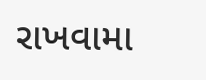રાખવામા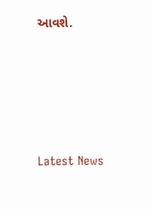આવશે.






Latest News